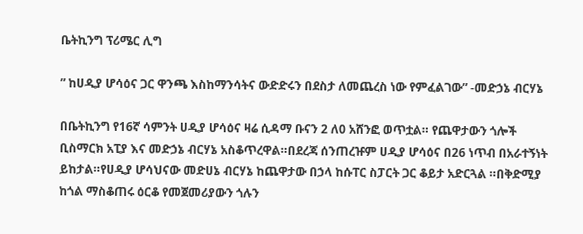ቤትኪንግ ፕሪሜር ሊግ

” ከሀዲያ ሆሳዕና ጋር ዋንጫ እስከማንሳትና ውድድሩን በደስታ ለመጨረስ ነው የምፈልገው” -መድኃኔ ብርሃኔ

በቤትኪንግ የ16ኛ ሳምንት ሀዲያ ሆሳዕና ዛሬ ሲዳማ ቡናን 2 ለ0 አሸንፎ ወጥቷል። የጨዋታውን ጎሎች ቢስማርክ አፒያ እና መድኃኔ ብርሃኔ አስቆጥረዋል።በደረጃ ሰንጠረዡም ሀዲያ ሆሳዕና በ26 ነጥብ በአራተኝነት ይከታል።የሀዲያ ሆሳህናው መድሀኔ ብርሃኔ ከጨዋታው በኃላ ከሱፐር ስፓርት ጋር ቆይታ አድርጓል ።በቅድሚያ ከጎል ማስቆጠሩ ዕርቆ የመጀመሪያውን ጎሉን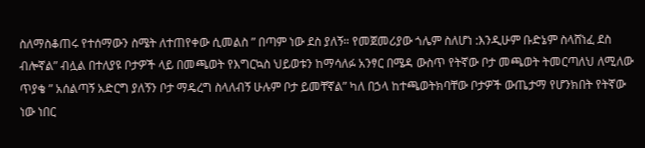ስለማስቆጠሩ የተሰማውን ስሜት ለተጠየቀው ሲመልስ ” በጣም ነው ደስ ያለኝ። የመጀመሪያው ጎሌም ስለሆነ :እንዲሁም ቡድኔም ስላሸነፈ ደስ ብሎኛል” ብሏል በተለያዩ ቦታዎች ላይ በመጫወት የእግርኳስ ህይወቱን ከማሳለፉ አንፃር በሜዳ ውስጥ የትኛው ቦታ መጫወት ትመርጣለህ ለሚለው ጥያቄ ” አሰልጣኝ አድርግ ያለኝን ቦታ ማዴረግ ስላለብኝ ሁሉም ቦታ ይመቸኛል” ካለ በኃላ ከተጫወትክባቸው ቦታዎች ውጤታማ የሆንክበት የትኛው ነው ነበር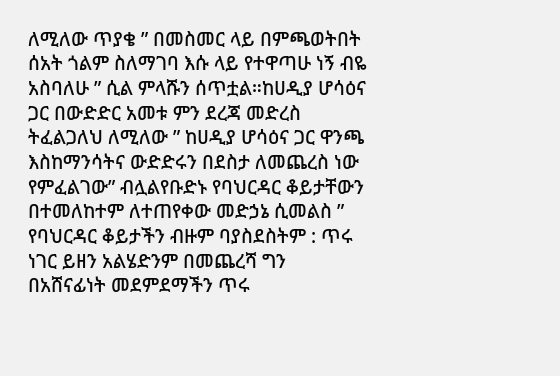ለሚለው ጥያቄ ” በመስመር ላይ በምጫወትበት ሰአት ጎልም ስለማገባ እሱ ላይ የተዋጣሁ ነኝ ብዬ አስባለሁ ” ሲል ምላሹን ሰጥቷል።ከሀዲያ ሆሳዕና ጋር በውድድር አመቱ ምን ደረጃ መድረስ ትፈልጋለህ ለሚለው ” ከሀዲያ ሆሳዕና ጋር ዋንጫ እስከማንሳትና ውድድሩን በደስታ ለመጨረስ ነው የምፈልገው” ብሏልየቡድኑ የባህርዳር ቆይታቸውን በተመለከተም ለተጠየቀው መድኃኔ ሲመልስ ” የባህርዳር ቆይታችን ብዙም ባያስደስትም : ጥሩ ነገር ይዘን አልሄድንም በመጨረሻ ግን በአሸናፊነት መደምደማችን ጥሩ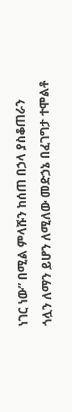ነገር ነው” በሚል ምላሹን ከሰጠ በኃላ ያስቆጠራን ጎሏን ለማን ይሆን ለሚለው መድኃኔ በፈገግታ ተሞልቶ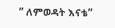” ለምወዳት እናቴ”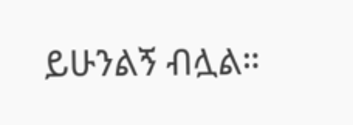ይሁንልኝ ብሏል።